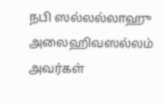நபி ஸல்லல்லாஹு அலைஹிவஸல்லம் அவர்கள்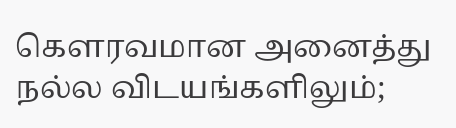கௌரவமான அனைத்து நல்ல விடயங்களிலும்;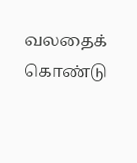வலதைக் கொண்டு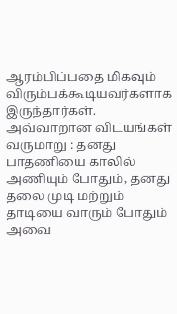ஆரம்பிப்பதை மிகவும் விரும்பக்கூடியவர்களாக இருந்தார்கள். அவ்வாறான விடயங்கள் வருமாறு : தனது பாதணியை காலில் அணியும் போதும், தனது தலை முடி மற்றும் தாடியை வாரும் போதும் அவை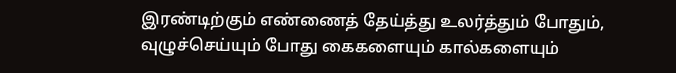இரண்டிற்கும் எண்ணைத் தேய்த்து உலர்த்தும் போதும், வுழுச்செய்யும் போது கைகளையும் கால்களையும்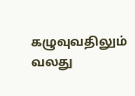கழுவுவதிலும் வலது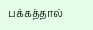பக்கத்தால்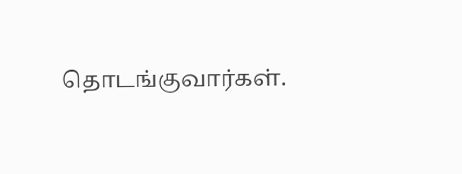தொடங்குவார்கள்.